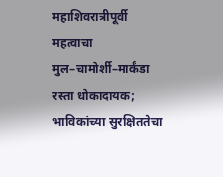महाशिवरात्रीपूर्वी महत्वाचा मुल–चामोर्शी–मार्कंडा रस्ता धोकादायक; भाविकांच्या सुरक्षिततेचा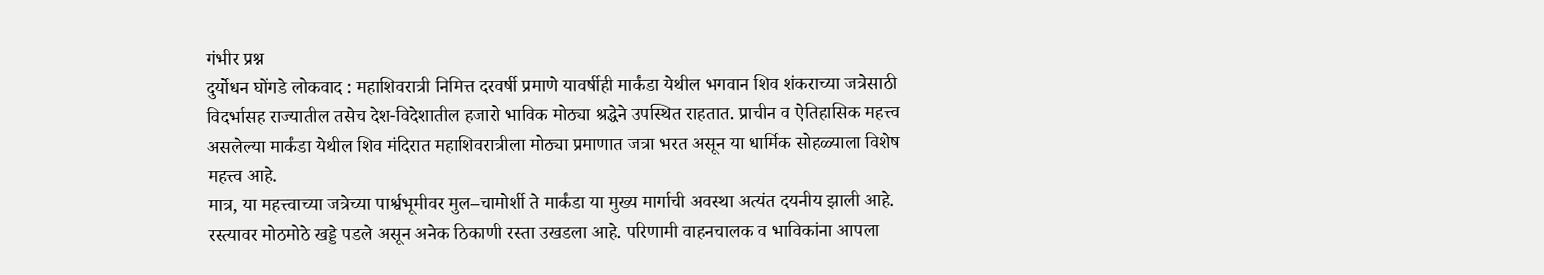गंभीर प्रश्न
दुर्योधन घोंगडे लोकवाद : महाशिवरात्री निमित्त दरवर्षी प्रमाणे यावर्षीही मार्कंडा येथील भगवान शिव शंकराच्या जत्रेसाठी विदर्भासह राज्यातील तसेच देश-विदेशातील हजारो भाविक मोठ्या श्रद्धेने उपस्थित राहतात. प्राचीन व ऐतिहासिक महत्त्व असलेल्या मार्कंडा येथील शिव मंदिरात महाशिवरात्रीला मोठ्या प्रमाणात जत्रा भरत असून या धार्मिक सोहळ्याला विशेष महत्त्व आहे.
मात्र, या महत्त्वाच्या जत्रेच्या पार्श्वभूमीवर मुल–चामोर्शी ते मार्कंडा या मुख्य मार्गाची अवस्था अत्यंत दयनीय झाली आहे. रस्त्यावर मोठमोठे खड्डे पडले असून अनेक ठिकाणी रस्ता उखडला आहे. परिणामी वाहनचालक व भाविकांना आपला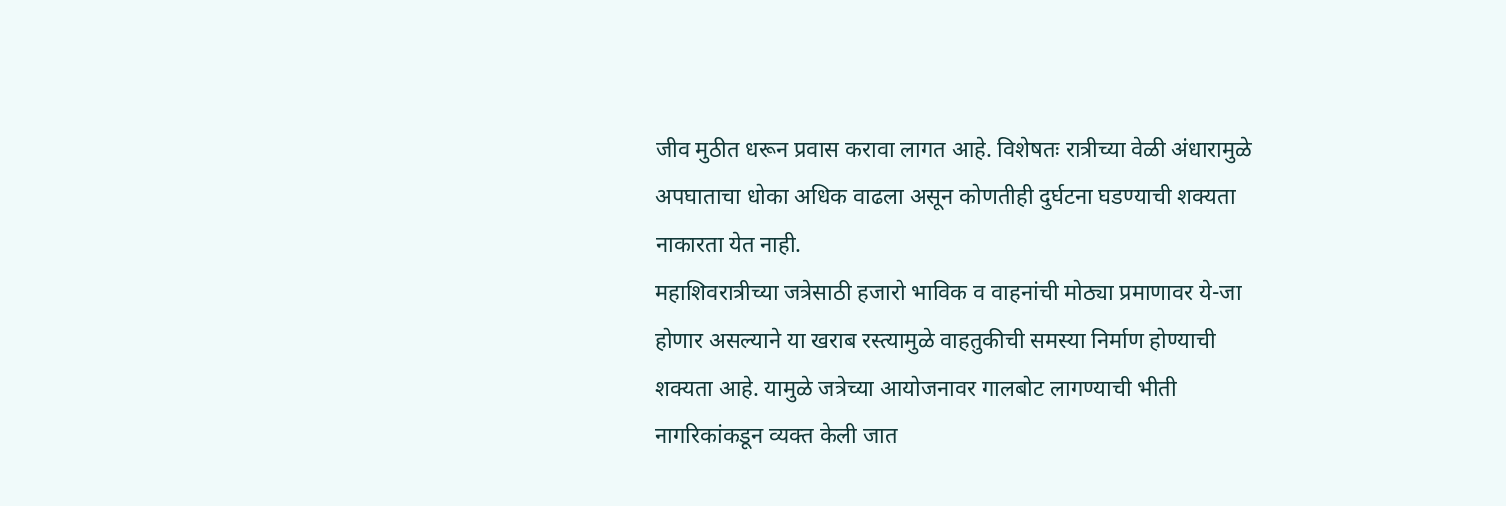जीव मुठीत धरून प्रवास करावा लागत आहे. विशेषतः रात्रीच्या वेळी अंधारामुळे अपघाताचा धोका अधिक वाढला असून कोणतीही दुर्घटना घडण्याची शक्यता नाकारता येत नाही.
महाशिवरात्रीच्या जत्रेसाठी हजारो भाविक व वाहनांची मोठ्या प्रमाणावर ये-जा होणार असल्याने या खराब रस्त्यामुळे वाहतुकीची समस्या निर्माण होण्याची शक्यता आहे. यामुळे जत्रेच्या आयोजनावर गालबोट लागण्याची भीती नागरिकांकडून व्यक्त केली जात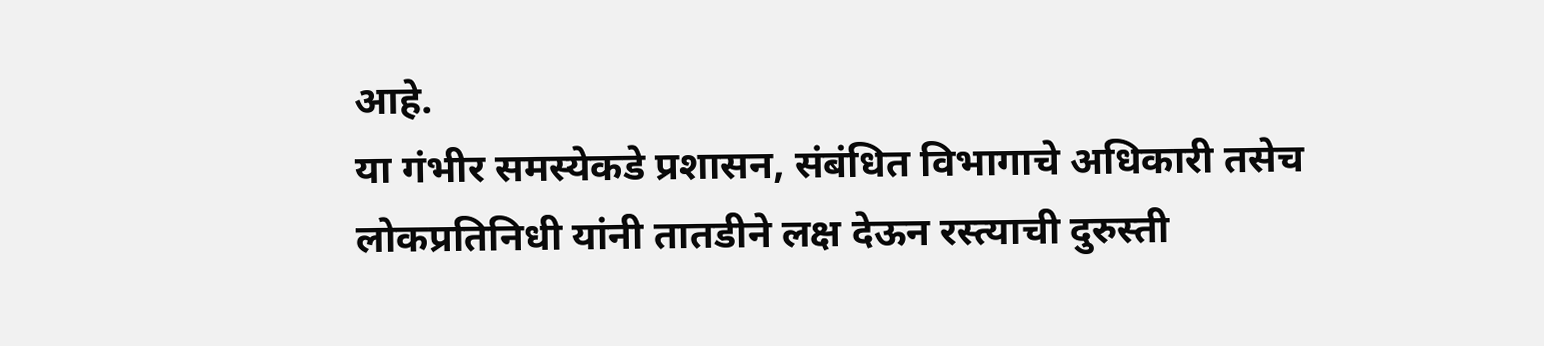आहे.
या गंभीर समस्येकडे प्रशासन, संबंधित विभागाचे अधिकारी तसेच लोकप्रतिनिधी यांनी तातडीने लक्ष देऊन रस्त्याची दुरुस्ती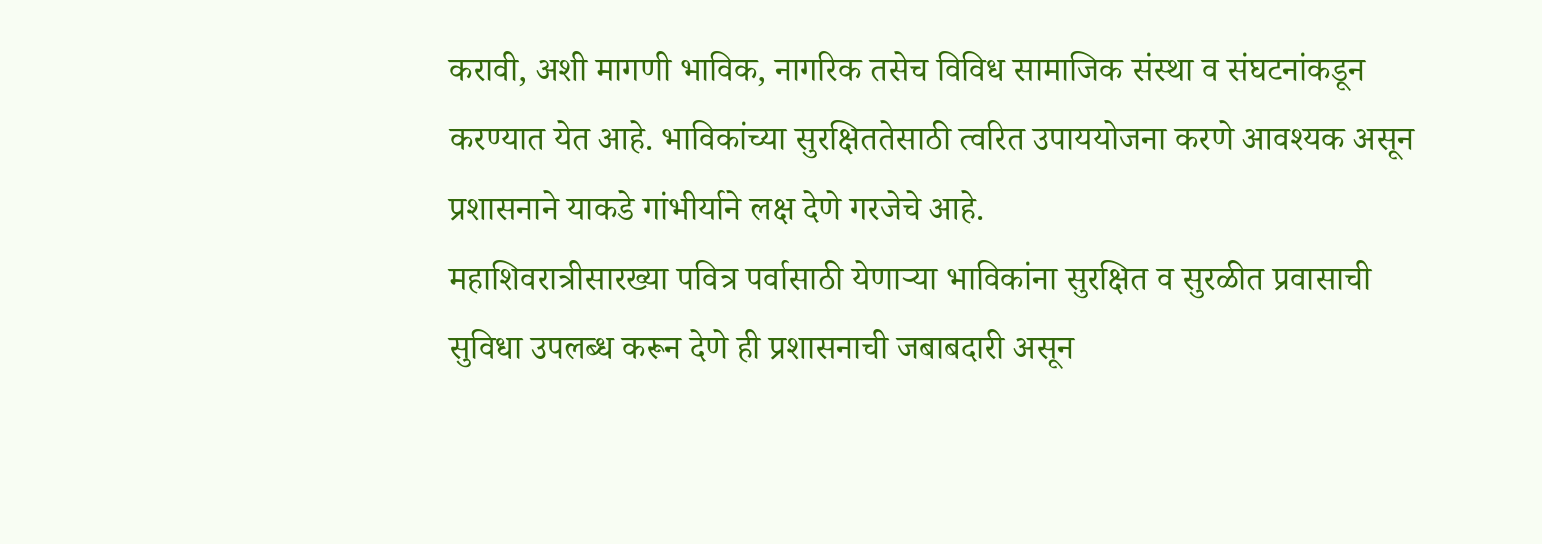करावी, अशी मागणी भाविक, नागरिक तसेच विविध सामाजिक संस्था व संघटनांकडून करण्यात येत आहे. भाविकांच्या सुरक्षिततेसाठी त्वरित उपाययोजना करणे आवश्यक असून प्रशासनाने याकडे गांभीर्याने लक्ष देणे गरजेचे आहे.
महाशिवरात्रीसारख्या पवित्र पर्वासाठी येणाऱ्या भाविकांना सुरक्षित व सुरळीत प्रवासाची सुविधा उपलब्ध करून देणे ही प्रशासनाची जबाबदारी असून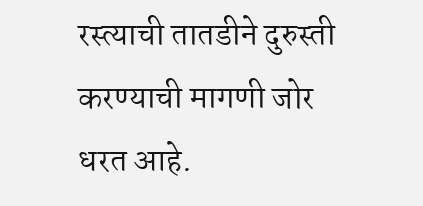रस्त्याची तातडीने दुरुस्ती करण्याची मागणी जोर धरत आहे.